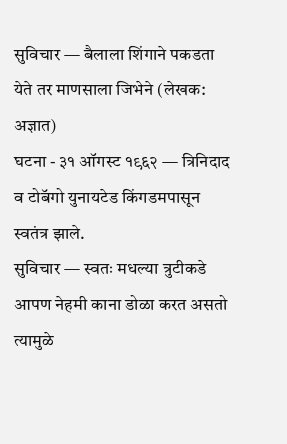सुविचार — बैलाला शिंगाने पकडता येते तर माणसाला जिभेने (लेखक: अज्ञात)
घटना - ३१ ऑगस्ट १९६२ — त्रिनिदाद व टोबॅगो युनायटेड किंगडमपासून स्वतंत्र झाले.
सुविचार — स्वतः मधल्या त्रुटीकडे आपण नेहमी काना डोळा करत असतो त्यामुळे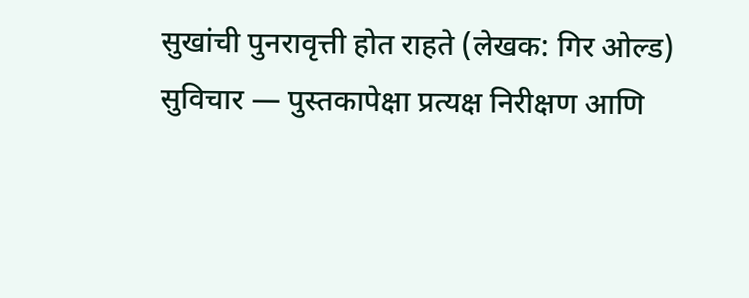सुखांची पुनरावृत्ती होत राहते (लेखक: गिर ओल्ड)
सुविचार — पुस्तकापेक्षा प्रत्यक्ष निरीक्षण आणि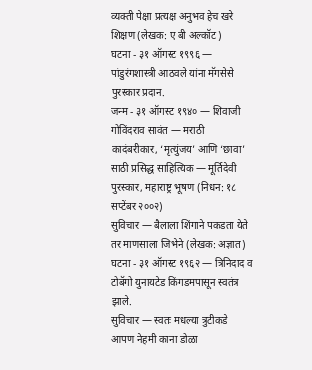व्यक्ती पेक्षा प्रत्यक्ष अनुभव हेच खरे शिक्षण (लेखक: ए बी अल्कॉट)
घटना - ३१ ऑगस्ट १९९६ — पांडुरंगशास्त्री आठवले यांना मॅगसेसे पुरस्कार प्रदान.
जन्म - ३१ ऑगस्ट १९४० — शिवाजी गोविंदराव सावंत — मराठी कादंबरीकार, ‘मृत्युंजय’ आणि ‘छावा’ साठी प्रसिद्ध साहित्यिक — मूर्तिदेवी पुरस्कार, महाराष्ट्र भूषण (निधन: १८ सप्टेंबर २००२)
सुविचार — बैलाला शिंगाने पकडता येते तर माणसाला जिभेने (लेखक: अज्ञात)
घटना - ३१ ऑगस्ट १९६२ — त्रिनिदाद व टोबॅगो युनायटेड किंगडमपासून स्वतंत्र झाले.
सुविचार — स्वतः मधल्या त्रुटीकडे आपण नेहमी काना डोळा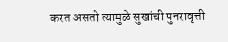करत असतो त्यामुळे सुखांची पुनरावृत्ती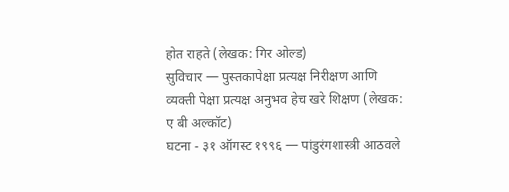होत राहते (लेखक: गिर ओल्ड)
सुविचार — पुस्तकापेक्षा प्रत्यक्ष निरीक्षण आणि व्यक्ती पेक्षा प्रत्यक्ष अनुभव हेच खरे शिक्षण (लेखक: ए बी अल्कॉट)
घटना - ३१ ऑगस्ट १९९६ — पांडुरंगशास्त्री आठवले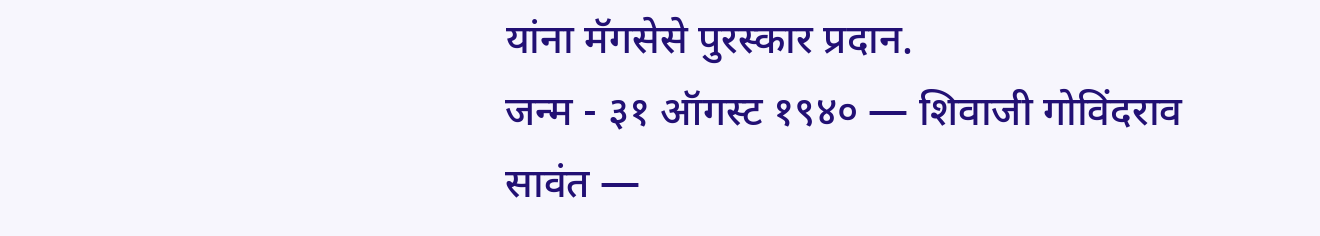यांना मॅगसेसे पुरस्कार प्रदान.
जन्म - ३१ ऑगस्ट १९४० — शिवाजी गोविंदराव सावंत —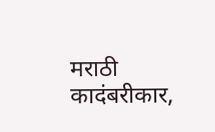मराठी कादंबरीकार,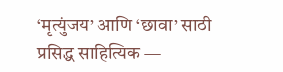‘मृत्युंजय’ आणि ‘छावा’ साठी प्रसिद्ध साहित्यिक —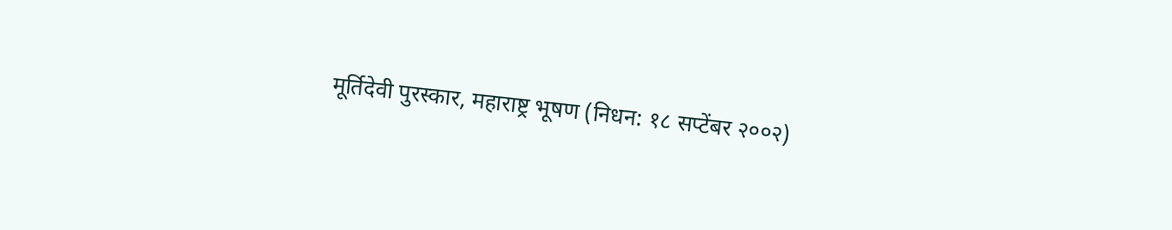मूर्तिदेवी पुरस्कार, महाराष्ट्र भूषण (निधन: १८ सप्टेंबर २००२)